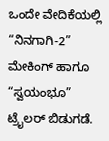ಒಂದೇ ವೇದಿಕೆಯಲ್ಲಿ “ನಿನಗಾಗಿ-2” ಮೇಕಿಂಗ್ ಹಾಗೂ “ಸ್ವಯಂಭೂ” ಟ್ರೈಲರ್ ಬಿಡುಗಡೆ.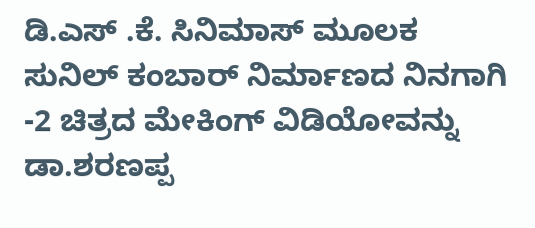ಡಿ.ಎಸ್ .ಕೆ. ಸಿನಿಮಾಸ್ ಮೂಲಕ ಸುನಿಲ್ ಕಂಬಾರ್ ನಿರ್ಮಾಣದ ನಿನಗಾಗಿ -2 ಚಿತ್ರದ ಮೇಕಿಂಗ್ ವಿಡಿಯೋವನ್ನು ಡಾ.ಶರಣಪ್ಪ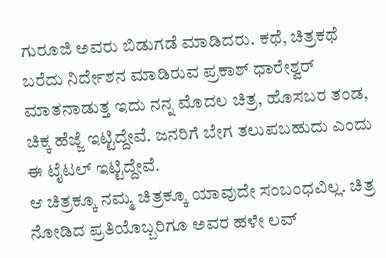ಗುರೂಜಿ ಅವರು ಬಿಡುಗಡೆ ಮಾಡಿದರು. ಕಥೆ, ಚಿತ್ರಕಥೆ ಬರೆದು ನಿರ್ದೇಶನ ಮಾಡಿರುವ ಪ್ರಕಾಶ್ ಧಾರೇಶ್ವರ್ ಮಾತನಾಡುತ್ತ ಇದು ನನ್ನ ಮೊದಲ ಚಿತ್ರ, ಹೊಸಬರ ತಂಡ, ಚಿಕ್ಕ ಹೆಜ್ಜೆ ಇಟ್ಟಿದ್ದೇವೆ. ಜನರಿಗೆ ಬೇಗ ತಲುಪಬಹುದು ಎಂದು ಈ ಟೈಟಲ್ ಇಟ್ಟಿದ್ದೇವೆ.
ಆ ಚಿತ್ರಕ್ಕೂ ನಮ್ಮ ಚಿತ್ರಕ್ಕೂ ಯಾವುದೇ ಸಂಬಂಧವಿಲ್ಲ. ಚಿತ್ರ ನೋಡಿದ ಪ್ರತಿಯೊಬ್ಬರಿಗೂ ಅವರ ಹಳೇ ಲವ್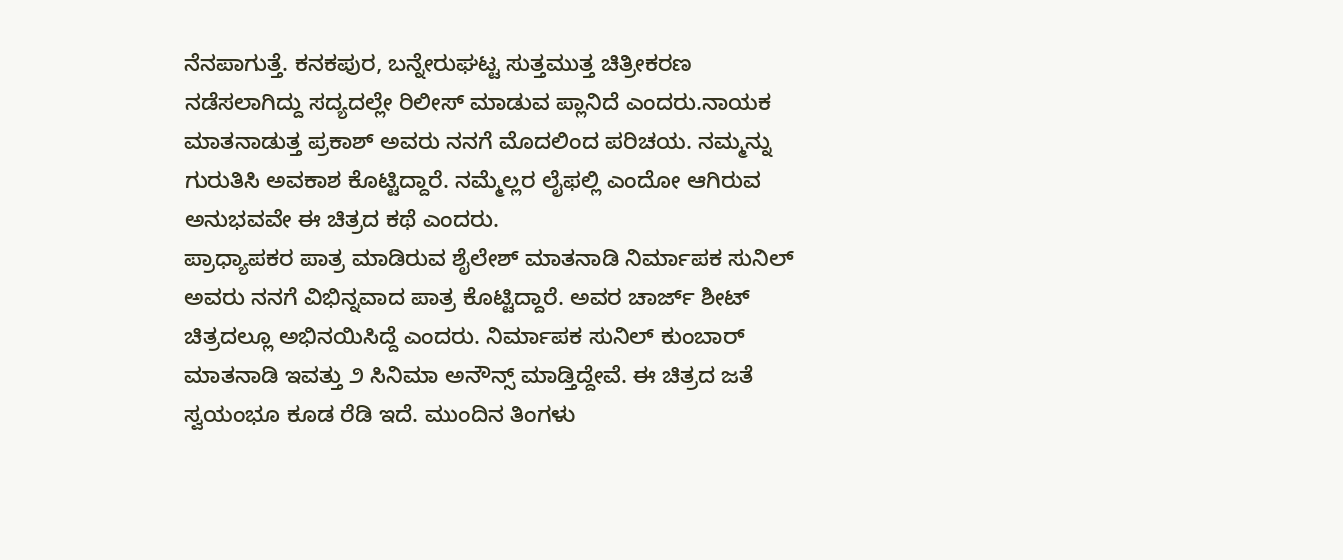ನೆನಪಾಗುತ್ತೆ. ಕನಕಪುರ, ಬನ್ನೇರುಘಟ್ಟ ಸುತ್ತಮುತ್ತ ಚಿತ್ರೀಕರಣ ನಡೆಸಲಾಗಿದ್ದು ಸದ್ಯದಲ್ಲೇ ರಿಲೀಸ್ ಮಾಡುವ ಪ್ಲಾನಿದೆ ಎಂದರು.ನಾಯಕ ಮಾತನಾಡುತ್ತ ಪ್ರಕಾಶ್ ಅವರು ನನಗೆ ಮೊದಲಿಂದ ಪರಿಚಯ. ನಮ್ಮನ್ನು ಗುರುತಿಸಿ ಅವಕಾಶ ಕೊಟ್ಟಿದ್ದಾರೆ. ನಮ್ಮೆಲ್ಲರ ಲೈಫಲ್ಲಿ ಎಂದೋ ಆಗಿರುವ ಅನುಭವವೇ ಈ ಚಿತ್ರದ ಕಥೆ ಎಂದರು.
ಪ್ರಾಧ್ಯಾಪಕರ ಪಾತ್ರ ಮಾಡಿರುವ ಶೈಲೇಶ್ ಮಾತನಾಡಿ ನಿರ್ಮಾಪಕ ಸುನಿಲ್ ಅವರು ನನಗೆ ವಿಭಿನ್ನವಾದ ಪಾತ್ರ ಕೊಟ್ಟಿದ್ದಾರೆ. ಅವರ ಚಾರ್ಜ್ ಶೀಟ್ ಚಿತ್ರದಲ್ಲೂ ಅಭಿನಯಿಸಿದ್ದೆ ಎಂದರು. ನಿರ್ಮಾಪಕ ಸುನಿಲ್ ಕುಂಬಾರ್ ಮಾತನಾಡಿ ಇವತ್ತು ೨ ಸಿನಿಮಾ ಅನೌನ್ಸ್ ಮಾಡ್ತಿದ್ದೇವೆ. ಈ ಚಿತ್ರದ ಜತೆ ಸ್ವಯಂಭೂ ಕೂಡ ರೆಡಿ ಇದೆ. ಮುಂದಿನ ತಿಂಗಳು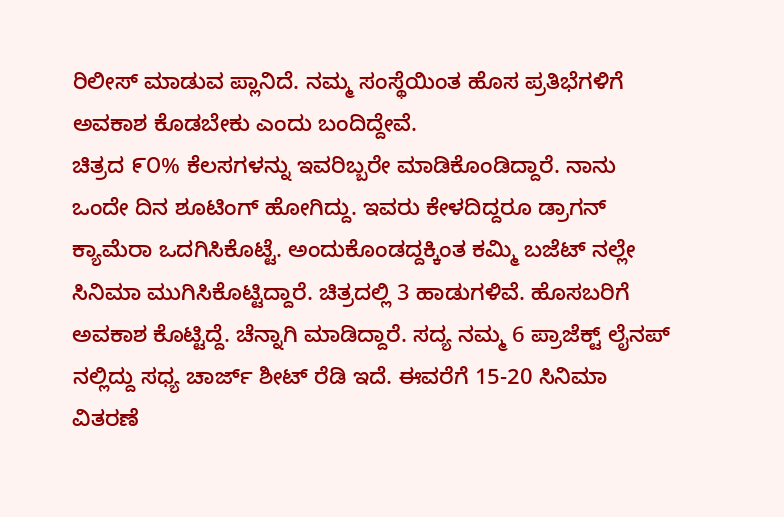ರಿಲೀಸ್ ಮಾಡುವ ಪ್ಲಾನಿದೆ. ನಮ್ಮ ಸಂಸ್ಥೆಯಿಂತ ಹೊಸ ಪ್ರತಿಭೆಗಳಿಗೆ ಅವಕಾಶ ಕೊಡಬೇಕು ಎಂದು ಬಂದಿದ್ದೇವೆ.
ಚಿತ್ರದ ೯೦% ಕೆಲಸಗಳನ್ನು ಇವರಿಬ್ಬರೇ ಮಾಡಿಕೊಂಡಿದ್ದಾರೆ. ನಾನು ಒಂದೇ ದಿನ ಶೂಟಿಂಗ್ ಹೋಗಿದ್ದು. ಇವರು ಕೇಳದಿದ್ದರೂ ಡ್ರಾಗನ್ ಕ್ಯಾಮೆರಾ ಒದಗಿಸಿಕೊಟ್ಟೆ. ಅಂದುಕೊಂಡದ್ದಕ್ಕಿಂತ ಕಮ್ಮಿ ಬಜೆಟ್ ನಲ್ಲೇ ಸಿನಿಮಾ ಮುಗಿಸಿಕೊಟ್ಟಿದ್ದಾರೆ. ಚಿತ್ರದಲ್ಲಿ 3 ಹಾಡುಗಳಿವೆ. ಹೊಸಬರಿಗೆ ಅವಕಾಶ ಕೊಟ್ಟಿದ್ದೆ. ಚೆನ್ನಾಗಿ ಮಾಡಿದ್ದಾರೆ. ಸದ್ಯ ನಮ್ಮ 6 ಪ್ರಾಜೆಕ್ಟ್ ಲೈನಪ್ ನಲ್ಲಿದ್ದು ಸಧ್ಯ ಚಾರ್ಜ್ ಶೀಟ್ ರೆಡಿ ಇದೆ. ಈವರೆಗೆ 15-20 ಸಿನಿಮಾ ವಿತರಣೆ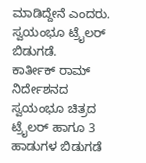ಮಾಡಿದ್ದೇನೆ ಎಂದರು.
ಸ್ವಯಂಭೂ ಟ್ರೈಲರ್ ಬಿಡುಗಡೆ.
ಕಾರ್ತೀಕ್ ರಾಮ್ ನಿರ್ದೇಶನದ ಸ್ವಯಂಭೂ ಚಿತ್ರದ ಟ್ರೈಲರ್ ಹಾಗೂ 3 ಹಾಡುಗಳ ಬಿಡುಗಡೆ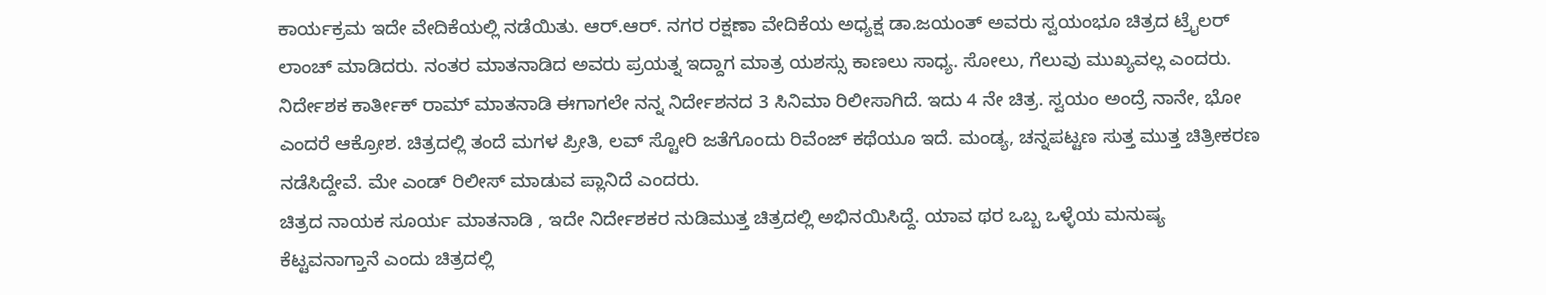ಕಾರ್ಯಕ್ರಮ ಇದೇ ವೇದಿಕೆಯಲ್ಲಿ ನಡೆಯಿತು. ಆರ್.ಆರ್. ನಗರ ರಕ್ಷಣಾ ವೇದಿಕೆಯ ಅಧ್ಯಕ್ಷ ಡಾ.ಜಯಂತ್ ಅವರು ಸ್ವಯಂಭೂ ಚಿತ್ರದ ಟ್ರೈಲರ್ ಲಾಂಚ್ ಮಾಡಿದರು. ನಂತರ ಮಾತನಾಡಿದ ಅವರು ಪ್ರಯತ್ನ ಇದ್ದಾಗ ಮಾತ್ರ ಯಶಸ್ಸು ಕಾಣಲು ಸಾಧ್ಯ. ಸೋಲು, ಗೆಲುವು ಮುಖ್ಯವಲ್ಲ ಎಂದರು.
ನಿರ್ದೇಶಕ ಕಾರ್ತೀಕ್ ರಾಮ್ ಮಾತನಾಡಿ ಈಗಾಗಲೇ ನನ್ನ ನಿರ್ದೇಶನದ 3 ಸಿನಿಮಾ ರಿಲೀಸಾಗಿದೆ. ಇದು 4 ನೇ ಚಿತ್ರ. ಸ್ವಯಂ ಅಂದ್ರೆ ನಾನೇ, ಭೋ ಎಂದರೆ ಆಕ್ರೋಶ. ಚಿತ್ರದಲ್ಲಿ ತಂದೆ ಮಗಳ ಪ್ರೀತಿ, ಲವ್ ಸ್ಟೋರಿ ಜತೆಗೊಂದು ರಿವೆಂಜ್ ಕಥೆಯೂ ಇದೆ. ಮಂಡ್ಯ, ಚನ್ನಪಟ್ಟಣ ಸುತ್ತ ಮುತ್ತ ಚಿತ್ರೀಕರಣ ನಡೆಸಿದ್ದೇವೆ. ಮೇ ಎಂಡ್ ರಿಲೀಸ್ ಮಾಡುವ ಪ್ಲಾನಿದೆ ಎಂದರು.
ಚಿತ್ರದ ನಾಯಕ ಸೂರ್ಯ ಮಾತನಾಡಿ , ಇದೇ ನಿರ್ದೇಶಕರ ನುಡಿಮುತ್ತ ಚಿತ್ರದಲ್ಲಿ ಅಭಿನಯಿಸಿದ್ದೆ. ಯಾವ ಥರ ಒಬ್ಬ ಒಳ್ಳೆಯ ಮನುಷ್ಯ ಕೆಟ್ಟವನಾಗ್ತಾನೆ ಎಂದು ಚಿತ್ರದಲ್ಲಿ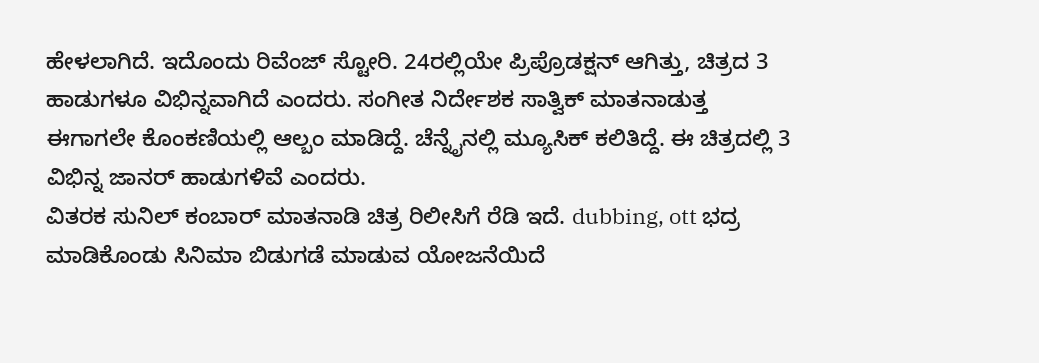ಹೇಳಲಾಗಿದೆ. ಇದೊಂದು ರಿವೆಂಜ್ ಸ್ಟೋರಿ. 24ರಲ್ಲಿಯೇ ಪ್ರಿಪ್ರೊಡಕ್ಷನ್ ಆಗಿತ್ತು, ಚಿತ್ರದ 3 ಹಾಡುಗಳೂ ವಿಭಿನ್ನವಾಗಿದೆ ಎಂದರು. ಸಂಗೀತ ನಿರ್ದೇಶಕ ಸಾತ್ವಿಕ್ ಮಾತನಾಡುತ್ತ ಈಗಾಗಲೇ ಕೊಂಕಣಿಯಲ್ಲಿ ಆಲ್ಬಂ ಮಾಡಿದ್ದೆ. ಚೆನ್ನೈನಲ್ಲಿ ಮ್ಯೂಸಿಕ್ ಕಲಿತಿದ್ದೆ. ಈ ಚಿತ್ರದಲ್ಲಿ 3 ವಿಭಿನ್ನ ಜಾನರ್ ಹಾಡುಗಳಿವೆ ಎಂದರು.
ವಿತರಕ ಸುನಿಲ್ ಕಂಬಾರ್ ಮಾತನಾಡಿ ಚಿತ್ರ ರಿಲೀಸಿಗೆ ರೆಡಿ ಇದೆ. dubbing, ott ಭದ್ರ ಮಾಡಿಕೊಂಡು ಸಿನಿಮಾ ಬಿಡುಗಡೆ ಮಾಡುವ ಯೋಜನೆಯಿದೆ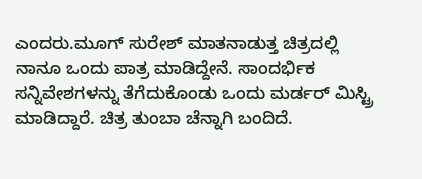ಎಂದರು.ಮೂಗ್ ಸುರೇಶ್ ಮಾತನಾಡುತ್ತ ಚಿತ್ರದಲ್ಲಿ ನಾನೂ ಒಂದು ಪಾತ್ರ ಮಾಡಿದ್ದೇನೆ. ಸಾಂದರ್ಭಿಕ ಸನ್ನಿವೇಶಗಳನ್ನು ತೆಗೆದುಕೊಂಡು ಒಂದು ಮರ್ಡರ್ ಮಿಸ್ಟ್ರಿ ಮಾಡಿದ್ದಾರೆ. ಚಿತ್ರ ತುಂಬಾ ಚೆನ್ನಾಗಿ ಬಂದಿದೆ.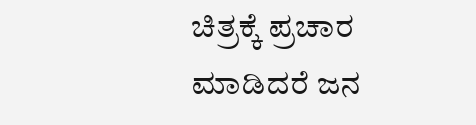ಚಿತ್ರಕ್ಕೆ ಪ್ರಚಾರ ಮಾಡಿದರೆ ಜನ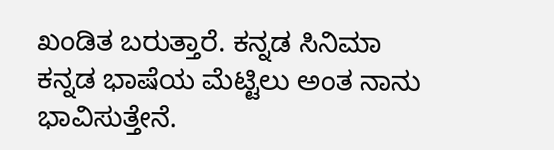ಖಂಡಿತ ಬರುತ್ತಾರೆ. ಕನ್ನಡ ಸಿನಿಮಾ ಕನ್ನಡ ಭಾಷೆಯ ಮೆಟ್ಟಿಲು ಅಂತ ನಾನು ಭಾವಿಸುತ್ತೇನೆ.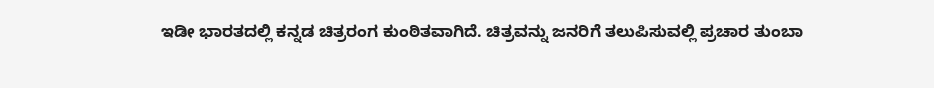ಇಡೀ ಭಾರತದಲ್ಲಿ ಕನ್ನಡ ಚಿತ್ರರಂಗ ಕುಂಠಿತವಾಗಿದೆ. ಚಿತ್ರವನ್ನು ಜನರಿಗೆ ತಲುಪಿಸುವಲ್ಲಿ ಪ್ರಚಾರ ತುಂಬಾ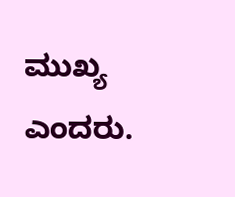ಮುಖ್ಯ ಎಂದರು.